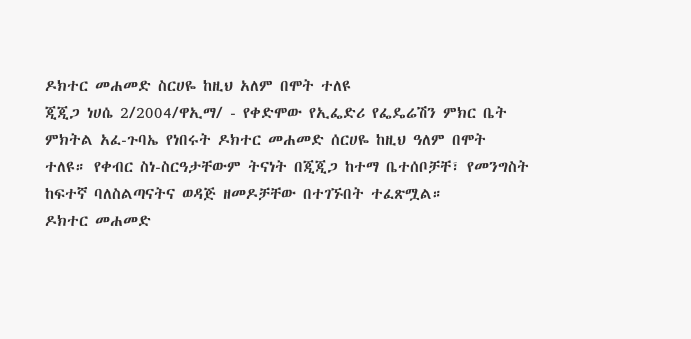ዶክተር መሐመድ ስርሀዬ ከዚህ አለም በሞት ተለዩ
ጂጂጋ ነሀሴ 2/2004/ዋኢማ/ - የቀድሞው የኢፌድሪ የፌዴሬሽን ምክር ቤት ምክትል አፈ-ጉባኤ የነበሩት ዶክተር መሐመድ ሰርሀዬ ከዚህ ዓለም በሞት ተለዩ። የቀብር ስነ-ስርዓታቸውም ትናነት በጂጂጋ ከተማ ቤተሰቦቻቸ፣ የመንግስት ከፍተኛ ባለስልጣናትና ወዳጅ ዘመዶቻቸው በተገኙበት ተፈጽሟል።
ዶክተር መሐመድ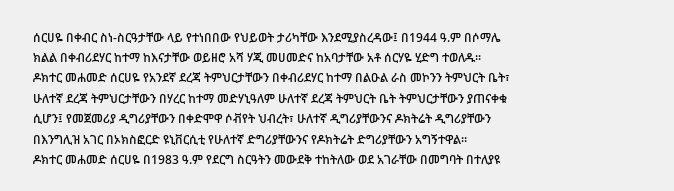ሰርሀዬ በቀብር ስነ-ስርዓታቸው ላይ የተነበበው የህይወት ታሪካቸው እንደሚያስረዳው፤ በ1944 ዓ.ም በሶማሌ ክልል በቀብሪደሃር ከተማ ከእናታቸው ወይዘሮ አሻ ሃጂ መሀመድና ከአባታቸው አቶ ሰርሃዬ ሂድግ ተወለዱ።
ዶክተር መሐመድ ሰርሀዬ የአንደኛ ደረጃ ትምህርታቸውን በቀብሪደሃር ከተማ በልዑል ራስ መኮንን ትምህርት ቤት፣ ሁለተኛ ደረጃ ትምህርታቸውን በሃረር ከተማ መድሃኒዓለም ሁለተኛ ደረጃ ትምህርት ቤት ትምህርታቸውን ያጠናቀቁ ሲሆን፤ የመጀመሪያ ዲግሪያቸውን በቀድሞዋ ሶቭየት ህብረት፣ ሁለተኛ ዲግሪያቸውንና ዶክትሬት ዲግሪያቸውን በእንግሊዝ አገር በኦክስፎርድ ዩኒቨርሲቲ የሁለተኛ ድግሪያቸውንና የዶክትሬት ድግሪያቸውን አግኝተዋል።
ዶክተር መሐመድ ሰርሀዬ በ1983 ዓ.ም የደርግ ስርዓትን መውደቅ ተከትለው ወደ አገራቸው በመግባት በተለያዩ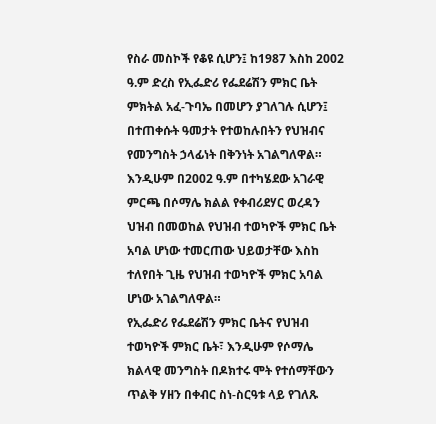የስራ መስኮች የቆዩ ሲሆን፤ ከ1987 እስከ 2002 ዓ.ም ድረስ የኢፌድሪ የፌደሬሽን ምክር ቤት ምክትል አፈ-ጉባኤ በመሆን ያገለገሉ ሲሆን፤ በተጠቀሱት ዓመታት የተወከሉበትን የህዝብና የመንግስት ኃላፊነት በቅንነት አገልግለዋል።
እንዲሁም በ2002 ዓ.ም በተካሄደው አገራዊ ምርጫ በሶማሌ ክልል የቀብሪደሃር ወረዳን ህዝብ በመወከል የህዝብ ተወካዮች ምክር ቤት አባል ሆነው ተመርጠው ህይወታቸው እስከ ተለየበት ጊዜ የህዝብ ተወካዮች ምክር አባል ሆነው አገልግለዋል።
የኢፌድሪ የፌደሬሽን ምክር ቤትና የህዝብ ተወካዮች ምክር ቤት፣ እንዲሁም የሶማሌ ክልላዊ መንግስት በዶክተሩ ሞት የተሰማቸውን ጥልቅ ሃዘን በቀብር ስነ-ስርዓቱ ላይ የገለጹ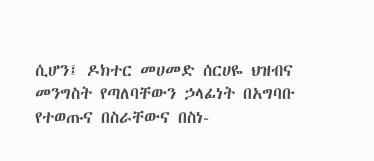ሲሆን፤ ዶክተር መሀመድ ሰርሀዬ ህዝብና መንግስት የጣለባቸውን ኃላፊነት በአግባቡ የተወጡና በስራቸውና በስነ-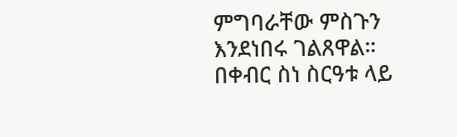ምግባራቸው ምስጉን እንደነበሩ ገልጸዋል።
በቀብር ስነ ስርዓቱ ላይ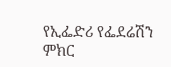የኢፌድሪ የፌደሬሽን ምክር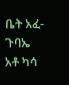ቤት አፈ-ጉባኤ አቶ ካሳ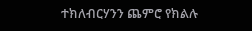ተክለብርሃንን ጨምሮ የክልሉ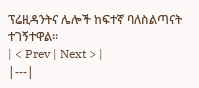ፕሬዚዳንትና ሌሎች ከፍተኛ ባለስልጣናት ተገኝተዋል።
| < Prev | Next > |
|---|